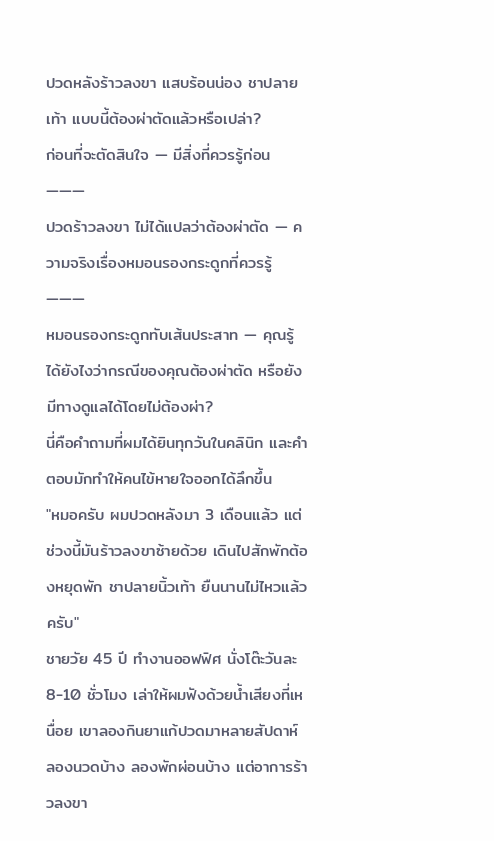ปวดหลังร้าวลงขา แสบร้อนน่อง ชาปลายเท้า แบบนี้ต้องผ่าตัดแล้วหรือเปล่า?
ก่อนที่จะตัดสินใจ — มีสิ่งที่ควรรู้ก่อน
―――
ปวดร้าวลงขา ไม่ได้แปลว่าต้องผ่าตัด — ความจริงเรื่องหมอนรองกระดูกที่ควรรู้
―――
หมอนรองกระดูกทับเส้นประสาท — คุณรู้ได้ยังไงว่ากรณีของคุณต้องผ่าตัด หรือยังมีทางดูแลได้โดยไม่ต้องผ่า?
นี่คือคำถามที่ผมได้ยินทุกวันในคลินิก และคำตอบมักทำให้คนไข้หายใจออกได้ลึกขึ้น
"หมอครับ ผมปวดหลังมา 3 เดือนแล้ว แต่ช่วงนี้มันร้าวลงขาซ้ายด้วย เดินไปสักพักต้องหยุดพัก ชาปลายนิ้วเท้า ยืนนานไม่ไหวแล้วครับ"
ชายวัย 45 ปี ทำงานออฟฟิศ นั่งโต๊ะวันละ 8-10 ชั่วโมง เล่าให้ผมฟังด้วยน้ำเสียงที่เหนื่อย เขาลองกินยาแก้ปวดมาหลายสัปดาห์ ลองนวดบ้าง ลองพักผ่อนบ้าง แต่อาการร้าวลงขา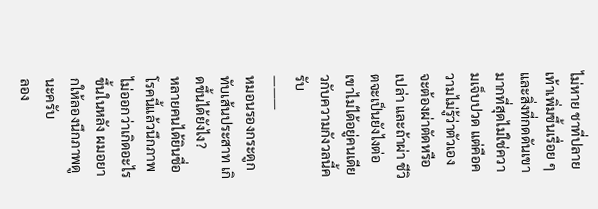ไม่หาย ชาที่ปลายเท้าเพิ่มขึ้นเรื่อย ๆ และสิ่งที่กดดันเขามากที่สุดไม่ใช่ความเจ็บปวด แต่คือความไม่รู้ว่าตัวเองจะต้องผ่าตัดหรือเปล่า และถ้าผ่า ชีวิตจะเป็นยังไงต่อ
เขาไม่ได้อยู่คนเดียวกับความกังวลนี้ครับ
―――
หมอนรองกระดูกทับเส้นประสาท เกิดขึ้นได้ยังไง?
หลายคนได้ยินชื่อโรคนี้แล้วนึกภาพไม่ออกว่าเกิดอะไรขึ้นในหลัง ผมอยากให้ลองนึกภาพดูนะครับ
ลอง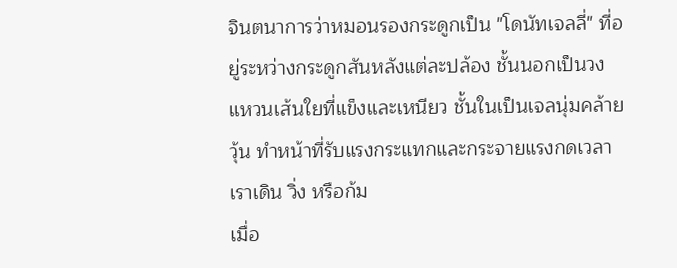จินตนาการว่าหมอนรองกระดูกเป็น "โดนัทเจลลี่" ที่อยู่ระหว่างกระดูกสันหลังแต่ละปล้อง ชั้นนอกเป็นวงแหวนเส้นใยที่แข็งและเหนียว ชั้นในเป็นเจลนุ่มคล้ายวุ้น ทำหน้าที่รับแรงกระแทกและกระจายแรงกดเวลาเราเดิน วิ่ง หรือก้ม
เมื่อ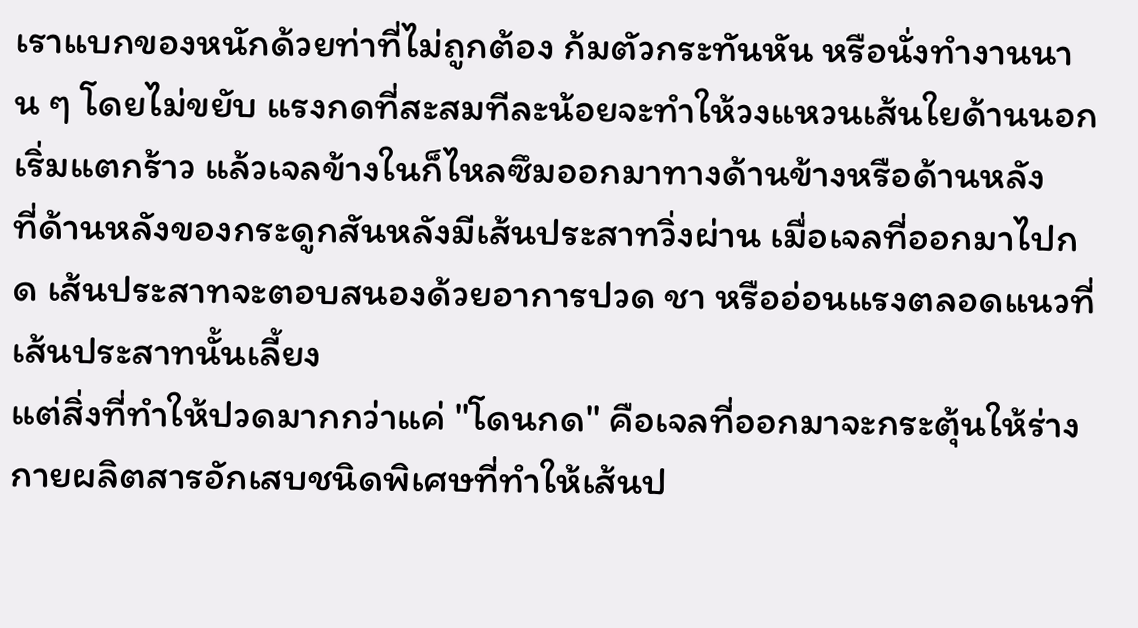เราแบกของหนักด้วยท่าที่ไม่ถูกต้อง ก้มตัวกระทันหัน หรือนั่งทำงานนาน ๆ โดยไม่ขยับ แรงกดที่สะสมทีละน้อยจะทำให้วงแหวนเส้นใยด้านนอกเริ่มแตกร้าว แล้วเจลข้างในก็ไหลซึมออกมาทางด้านข้างหรือด้านหลัง
ที่ด้านหลังของกระดูกสันหลังมีเส้นประสาทวิ่งผ่าน เมื่อเจลที่ออกมาไปกด เส้นประสาทจะตอบสนองด้วยอาการปวด ชา หรืออ่อนแรงตลอดแนวที่เส้นประสาทนั้นเลี้ยง
แต่สิ่งที่ทำให้ปวดมากกว่าแค่ "โดนกด" คือเจลที่ออกมาจะกระตุ้นให้ร่างกายผลิตสารอักเสบชนิดพิเศษที่ทำให้เส้นป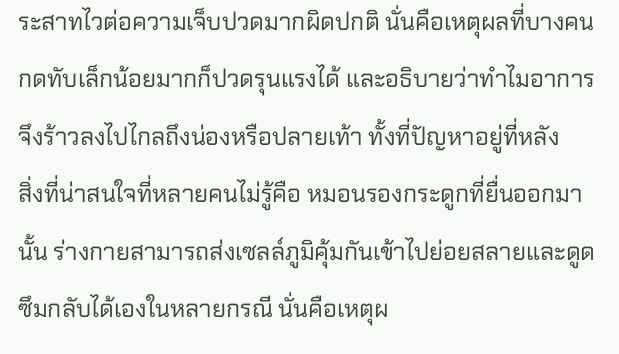ระสาทไวต่อความเจ็บปวดมากผิดปกติ นั่นคือเหตุผลที่บางคนกดทับเล็กน้อยมากก็ปวดรุนแรงได้ และอธิบายว่าทำไมอาการจึงร้าวลงไปไกลถึงน่องหรือปลายเท้า ทั้งที่ปัญหาอยู่ที่หลัง
สิ่งที่น่าสนใจที่หลายคนไม่รู้คือ หมอนรองกระดูกที่ยื่นออกมานั้น ร่างกายสามารถส่งเซลล์ภูมิคุ้มกันเข้าไปย่อยสลายและดูดซึมกลับได้เองในหลายกรณี นั่นคือเหตุผ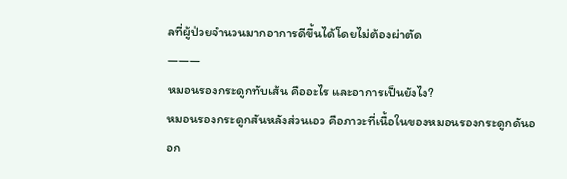ลที่ผู้ป่วยจำนวนมากอาการดีขึ้นได้โดยไม่ต้องผ่าตัด
―――
หมอนรองกระดูกทับเส้น คืออะไร และอาการเป็นยังไง?
หมอนรองกระดูกสันหลังส่วนเอว คือภาวะที่เนื้อในของหมอนรองกระดูกดันออก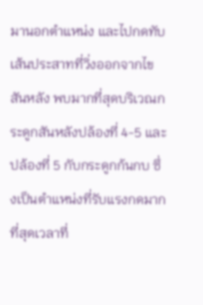มานอกตำแหน่ง และไปกดทับเส้นประสาทที่วิ่งออกจากไขสันหลัง พบมากที่สุดบริเวณกระดูกสันหลังปล้องที่ 4-5 และปล้องที่ 5 กับกระดูกก้นกบ ซึ่งเป็นตำแหน่งที่รับแรงกดมากที่สุดเวลาที่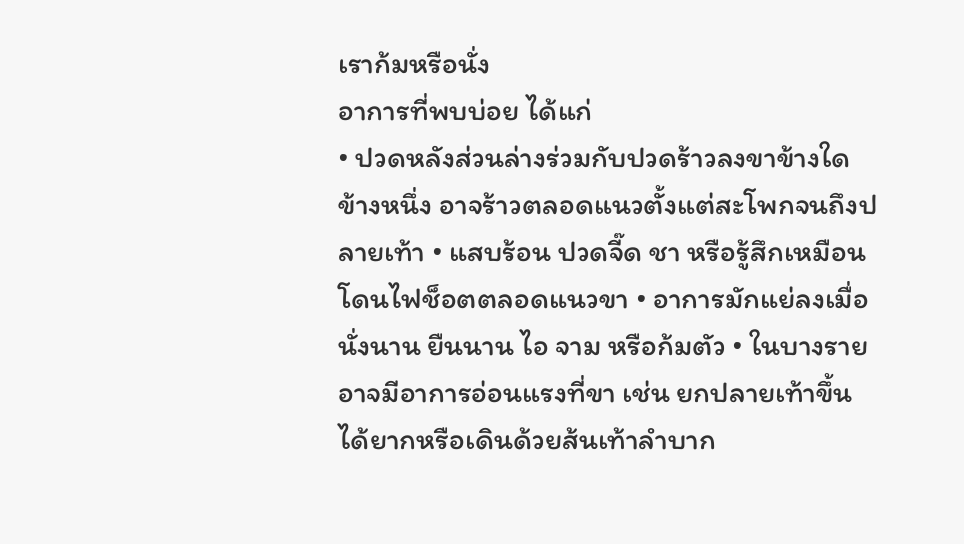เราก้มหรือนั่ง
อาการที่พบบ่อย ได้แก่
• ปวดหลังส่วนล่างร่วมกับปวดร้าวลงขาข้างใดข้างหนึ่ง อาจร้าวตลอดแนวตั้งแต่สะโพกจนถึงปลายเท้า • แสบร้อน ปวดจี๊ด ชา หรือรู้สึกเหมือนโดนไฟช็อตตลอดแนวขา • อาการมักแย่ลงเมื่อนั่งนาน ยืนนาน ไอ จาม หรือก้มตัว • ในบางรายอาจมีอาการอ่อนแรงที่ขา เช่น ยกปลายเท้าขึ้นได้ยากหรือเดินด้วยส้นเท้าลำบาก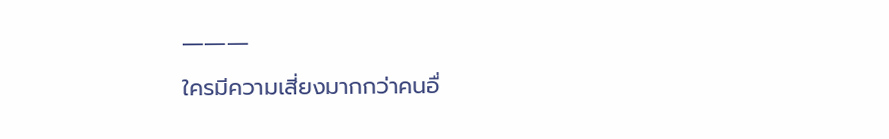―――
ใครมีความเสี่ยงมากกว่าคนอื่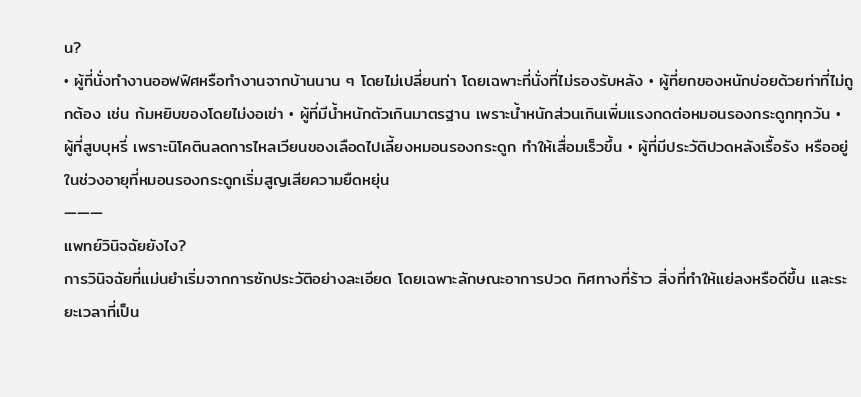น?
• ผู้ที่นั่งทำงานออฟฟิศหรือทำงานจากบ้านนาน ๆ โดยไม่เปลี่ยนท่า โดยเฉพาะที่นั่งที่ไม่รองรับหลัง • ผู้ที่ยกของหนักบ่อยด้วยท่าที่ไม่ถูกต้อง เช่น ก้มหยิบของโดยไม่งอเข่า • ผู้ที่มีน้ำหนักตัวเกินมาตรฐาน เพราะน้ำหนักส่วนเกินเพิ่มแรงกดต่อหมอนรองกระดูกทุกวัน • ผู้ที่สูบบุหรี่ เพราะนิโคตินลดการไหลเวียนของเลือดไปเลี้ยงหมอนรองกระดูก ทำให้เสื่อมเร็วขึ้น • ผู้ที่มีประวัติปวดหลังเรื้อรัง หรืออยู่ในช่วงอายุที่หมอนรองกระดูกเริ่มสูญเสียความยืดหยุ่น
―――
แพทย์วินิจฉัยยังไง?
การวินิจฉัยที่แม่นยำเริ่มจากการซักประวัติอย่างละเอียด โดยเฉพาะลักษณะอาการปวด ทิศทางที่ร้าว สิ่งที่ทำให้แย่ลงหรือดีขึ้น และระยะเวลาที่เป็น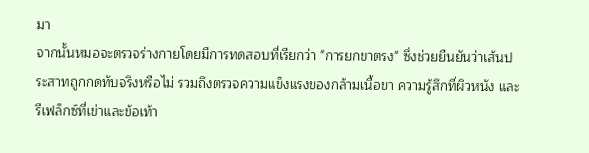มา
จากนั้นหมอจะตรวจร่างกายโดยมีการทดสอบที่เรียกว่า "การยกขาตรง" ซึ่งช่วยยืนยันว่าเส้นประสาทถูกกดทับจริงหรือไม่ รวมถึงตรวจความแข็งแรงของกล้ามเนื้อขา ความรู้สึกที่ผิวหนัง และรีเฟล็กซ์ที่เข่าและข้อเท้า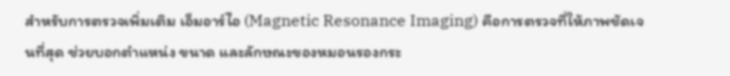สำหรับการตรวจเพิ่มเติม เอ็มอาร์ไอ (Magnetic Resonance Imaging) คือการตรวจที่ให้ภาพชัดเจนที่สุด ช่วยบอกตำแหน่ง ขนาด และลักษณะของหมอนรองกระ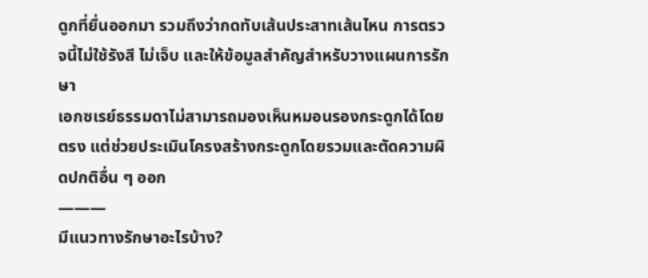ดูกที่ยื่นออกมา รวมถึงว่ากดทับเส้นประสาทเส้นไหน การตรวจนี้ไม่ใช้รังสี ไม่เจ็บ และให้ข้อมูลสำคัญสำหรับวางแผนการรักษา
เอกซเรย์ธรรมดาไม่สามารถมองเห็นหมอนรองกระดูกได้โดยตรง แต่ช่วยประเมินโครงสร้างกระดูกโดยรวมและตัดความผิดปกติอื่น ๆ ออก
―――
มีแนวทางรักษาอะไรบ้าง?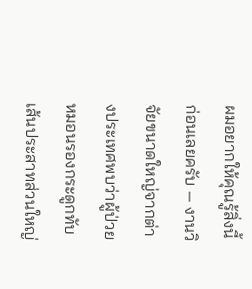ผมอยากให้คุณรู้สิ่งนี้ก่อนเลยครับ — งานวิจัยขนาดใหญ่จากต่างประเทศพบว่าผู้ป่วยหมอนรองกระดูกทับเส้นประสาทส่วนใหญ่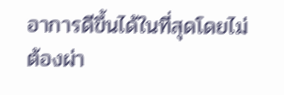อาการดีขึ้นได้ในที่สุดโดยไม่ต้องผ่า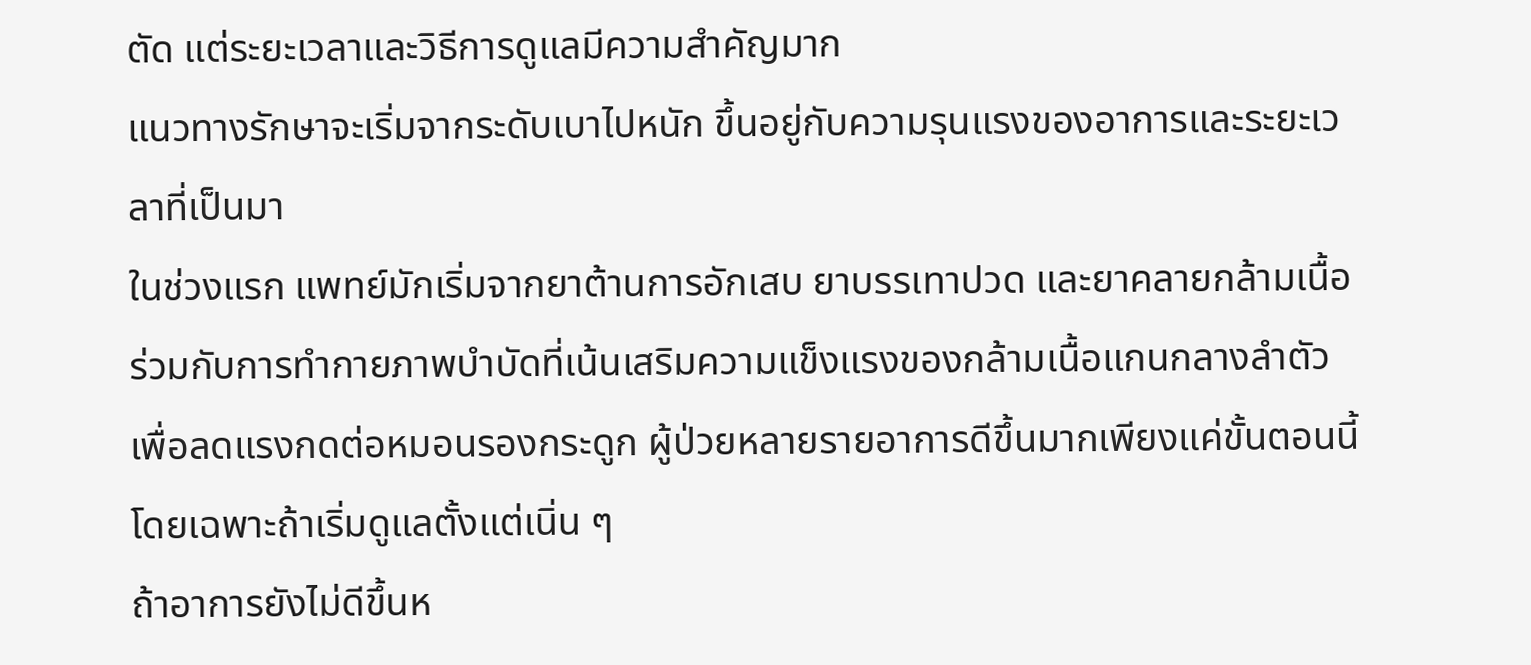ตัด แต่ระยะเวลาและวิธีการดูแลมีความสำคัญมาก
แนวทางรักษาจะเริ่มจากระดับเบาไปหนัก ขึ้นอยู่กับความรุนแรงของอาการและระยะเวลาที่เป็นมา
ในช่วงแรก แพทย์มักเริ่มจากยาต้านการอักเสบ ยาบรรเทาปวด และยาคลายกล้ามเนื้อ ร่วมกับการทำกายภาพบำบัดที่เน้นเสริมความแข็งแรงของกล้ามเนื้อแกนกลางลำตัว เพื่อลดแรงกดต่อหมอนรองกระดูก ผู้ป่วยหลายรายอาการดีขึ้นมากเพียงแค่ขั้นตอนนี้ โดยเฉพาะถ้าเริ่มดูแลตั้งแต่เนิ่น ๆ
ถ้าอาการยังไม่ดีขึ้นห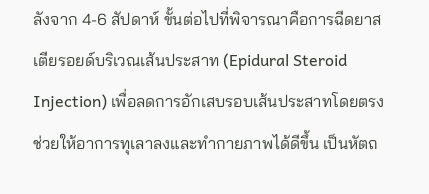ลังจาก 4-6 สัปดาห์ ขั้นต่อไปที่พิจารณาคือการฉีดยาสเตียรอยด์บริเวณเส้นประสาท (Epidural Steroid Injection) เพื่อลดการอักเสบรอบเส้นประสาทโดยตรง ช่วยให้อาการทุเลาลงและทำกายภาพได้ดีขึ้น เป็นหัตถ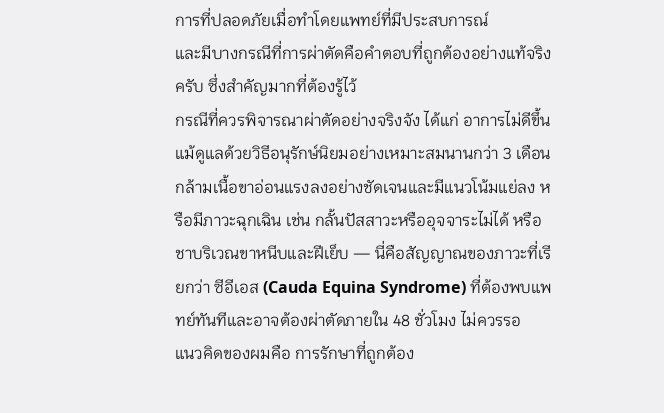การที่ปลอดภัยเมื่อทำโดยแพทย์ที่มีประสบการณ์
และมีบางกรณีที่การผ่าตัดคือคำตอบที่ถูกต้องอย่างแท้จริงครับ ซึ่งสำคัญมากที่ต้องรู้ไว้
กรณีที่ควรพิจารณาผ่าตัดอย่างจริงจัง ได้แก่ อาการไม่ดีขึ้นแม้ดูแลด้วยวิธีอนุรักษ์นิยมอย่างเหมาะสมนานกว่า 3 เดือน กล้ามเนื้อขาอ่อนแรงลงอย่างชัดเจนและมีแนวโน้มแย่ลง หรือมีภาวะฉุกเฉิน เช่น กลั้นปัสสาวะหรืออุจจาระไม่ได้ หรือชาบริเวณขาหนีบและฝีเย็บ — นี่คือสัญญาณของภาวะที่เรียกว่า ซีอีเอส (Cauda Equina Syndrome) ที่ต้องพบแพทย์ทันทีและอาจต้องผ่าตัดภายใน 48 ชั่วโมง ไม่ควรรอ
แนวคิดของผมคือ การรักษาที่ถูกต้อง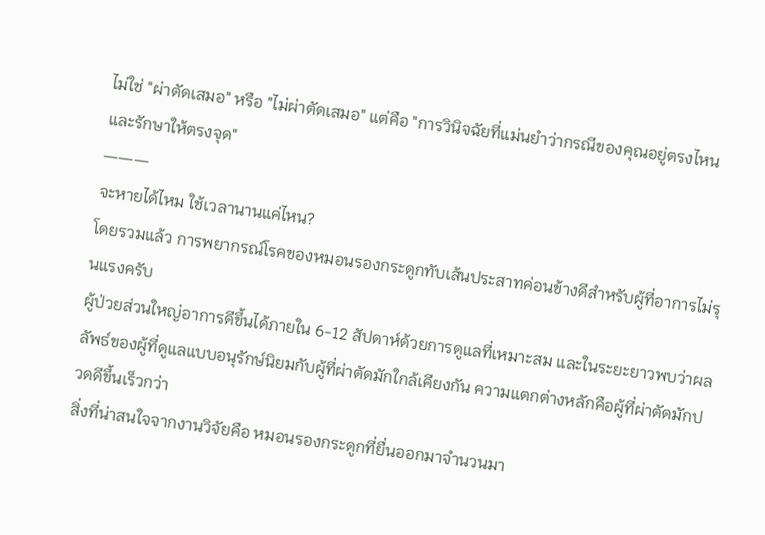ไม่ใช่ "ผ่าตัดเสมอ" หรือ "ไม่ผ่าตัดเสมอ" แต่คือ "การวินิจฉัยที่แม่นยำว่ากรณีของคุณอยู่ตรงไหน และรักษาให้ตรงจุด"
―――
จะหายได้ไหม ใช้เวลานานแค่ไหน?
โดยรวมแล้ว การพยากรณ์โรคของหมอนรองกระดูกทับเส้นประสาทค่อนข้างดีสำหรับผู้ที่อาการไม่รุนแรงครับ
ผู้ป่วยส่วนใหญ่อาการดีขึ้นได้ภายใน 6-12 สัปดาห์ด้วยการดูแลที่เหมาะสม และในระยะยาวพบว่าผลลัพธ์ของผู้ที่ดูแลแบบอนุรักษ์นิยมกับผู้ที่ผ่าตัดมักใกล้เคียงกัน ความแตกต่างหลักคือผู้ที่ผ่าตัดมักปวดดีขึ้นเร็วกว่า
สิ่งที่น่าสนใจจากงานวิจัยคือ หมอนรองกระดูกที่ยื่นออกมาจำนวนมา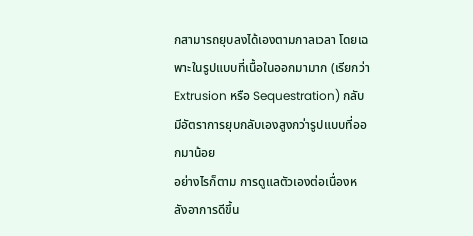กสามารถยุบลงได้เองตามกาลเวลา โดยเฉพาะในรูปแบบที่เนื้อในออกมามาก (เรียกว่า Extrusion หรือ Sequestration) กลับมีอัตราการยุบกลับเองสูงกว่ารูปแบบที่ออกมาน้อย
อย่างไรก็ตาม การดูแลตัวเองต่อเนื่องหลังอาการดีขึ้น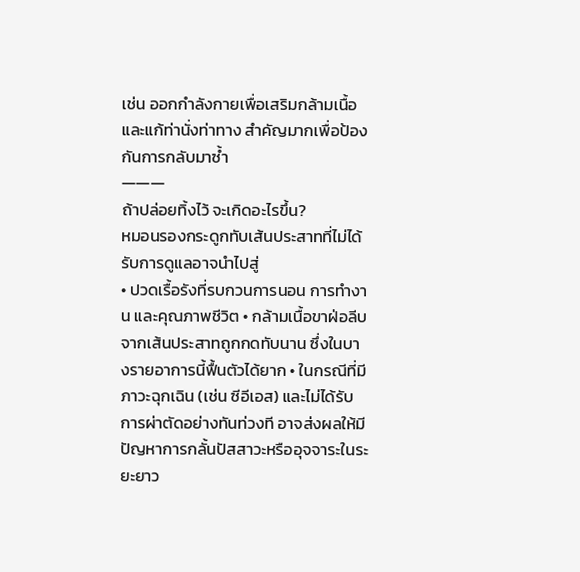เช่น ออกกำลังกายเพื่อเสริมกล้ามเนื้อ และแก้ท่านั่งท่าทาง สำคัญมากเพื่อป้องกันการกลับมาซ้ำ
―――
ถ้าปล่อยทิ้งไว้ จะเกิดอะไรขึ้น?
หมอนรองกระดูกทับเส้นประสาทที่ไม่ได้รับการดูแลอาจนำไปสู่
• ปวดเรื้อรังที่รบกวนการนอน การทำงาน และคุณภาพชีวิต • กล้ามเนื้อขาฝ่อลีบจากเส้นประสาทถูกกดทับนาน ซึ่งในบางรายอาการนี้ฟื้นตัวได้ยาก • ในกรณีที่มีภาวะฉุกเฉิน (เช่น ซีอีเอส) และไม่ได้รับการผ่าตัดอย่างทันท่วงที อาจส่งผลให้มีปัญหาการกลั้นปัสสาวะหรืออุจจาระในระยะยาว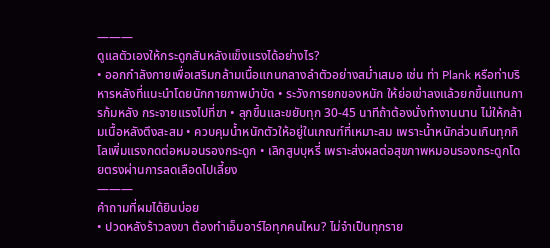―――
ดูแลตัวเองให้กระดูกสันหลังแข็งแรงได้อย่างไร?
• ออกกำลังกายเพื่อเสริมกล้ามเนื้อแกนกลางลำตัวอย่างสม่ำเสมอ เช่น ท่า Plank หรือท่าบริหารหลังที่แนะนำโดยนักกายภาพบำบัด • ระวังการยกของหนัก ให้ย่อเข่าลงแล้วยกขึ้นแทนการก้มหลัง กระจายแรงไปที่ขา • ลุกขึ้นและขยับทุก 30-45 นาทีถ้าต้องนั่งทำงานนาน ไม่ให้กล้ามเนื้อหลังตึงสะสม • ควบคุมน้ำหนักตัวให้อยู่ในเกณฑ์ที่เหมาะสม เพราะน้ำหนักส่วนเกินทุกกิโลเพิ่มแรงกดต่อหมอนรองกระดูก • เลิกสูบบุหรี่ เพราะส่งผลต่อสุขภาพหมอนรองกระดูกโดยตรงผ่านการลดเลือดไปเลี้ยง
―――
คำถามที่ผมได้ยินบ่อย
• ปวดหลังร้าวลงขา ต้องทำเอ็มอาร์ไอทุกคนไหม? ไม่จำเป็นทุกราย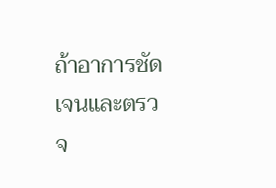ถ้าอาการชัดเจนและตรวจ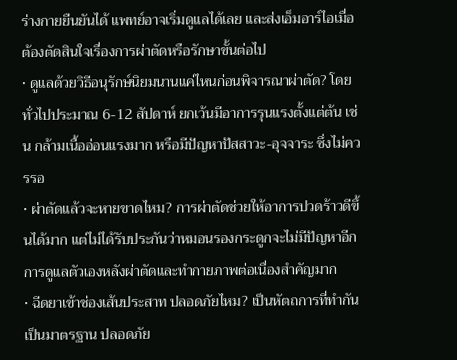ร่างกายยืนยันได้ แพทย์อาจเริ่มดูแลได้เลย และส่งเอ็มอาร์ไอเมื่อต้องตัดสินใจเรื่องการผ่าตัดหรือรักษาขั้นต่อไป
• ดูแลด้วยวิธีอนุรักษ์นิยมนานแค่ไหนก่อนพิจารณาผ่าตัด? โดยทั่วไปประมาณ 6-12 สัปดาห์ ยกเว้นมีอาการรุนแรงตั้งแต่ต้น เช่น กล้ามเนื้ออ่อนแรงมาก หรือมีปัญหาปัสสาวะ-อุจจาระ ซึ่งไม่ควรรอ
• ผ่าตัดแล้วจะหายขาดไหม? การผ่าตัดช่วยให้อาการปวดร้าวดีขึ้นได้มาก แต่ไม่ได้รับประกันว่าหมอนรองกระดูกจะไม่มีปัญหาอีก การดูแลตัวเองหลังผ่าตัดและทำกายภาพต่อเนื่องสำคัญมาก
• ฉีดยาเข้าช่องเส้นประสาท ปลอดภัยไหม? เป็นหัตถการที่ทำกันเป็นมาตรฐาน ปลอดภัย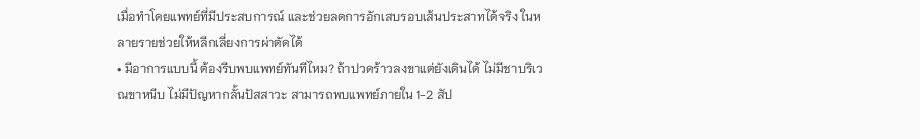เมื่อทำโดยแพทย์ที่มีประสบการณ์ และช่วยลดการอักเสบรอบเส้นประสาทได้จริง ในหลายรายช่วยให้หลีกเลี่ยงการผ่าตัดได้
• มีอาการแบบนี้ ต้องรีบพบแพทย์ทันทีไหม? ถ้าปวดร้าวลงขาแต่ยังเดินได้ ไม่มีชาบริเวณขาหนีบ ไม่มีปัญหากลั้นปัสสาวะ สามารถพบแพทย์ภายใน 1-2 สัป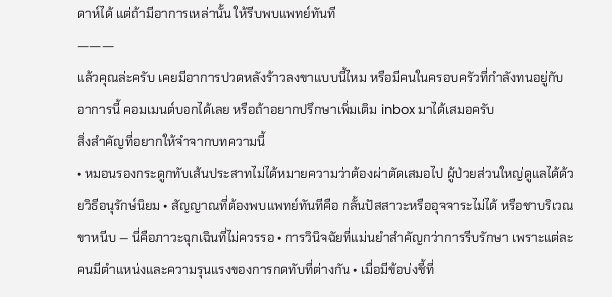ดาห์ได้ แต่ถ้ามีอาการเหล่านั้น ให้รีบพบแพทย์ทันที
―――
แล้วคุณล่ะครับ เคยมีอาการปวดหลังร้าวลงขาแบบนี้ไหม หรือมีคนในครอบครัวที่กำลังทนอยู่กับอาการนี้ คอมเมนต์บอกได้เลย หรือถ้าอยากปรึกษาเพิ่มเติม inbox มาได้เสมอครับ
สิ่งสำคัญที่อยากให้จำจากบทความนี้
• หมอนรองกระดูกทับเส้นประสาทไม่ได้หมายความว่าต้องผ่าตัดเสมอไป ผู้ป่วยส่วนใหญ่ดูแลได้ด้วยวิธีอนุรักษ์นิยม • สัญญาณที่ต้องพบแพทย์ทันทีคือ กลั้นปัสสาวะหรืออุจจาระไม่ได้ หรือชาบริเวณขาหนีบ — นี่คือภาวะฉุกเฉินที่ไม่ควรรอ • การวินิจฉัยที่แม่นยำสำคัญกว่าการรีบรักษา เพราะแต่ละคนมีตำแหน่งและความรุนแรงของการกดทับที่ต่างกัน • เมื่อมีข้อบ่งชี้ที่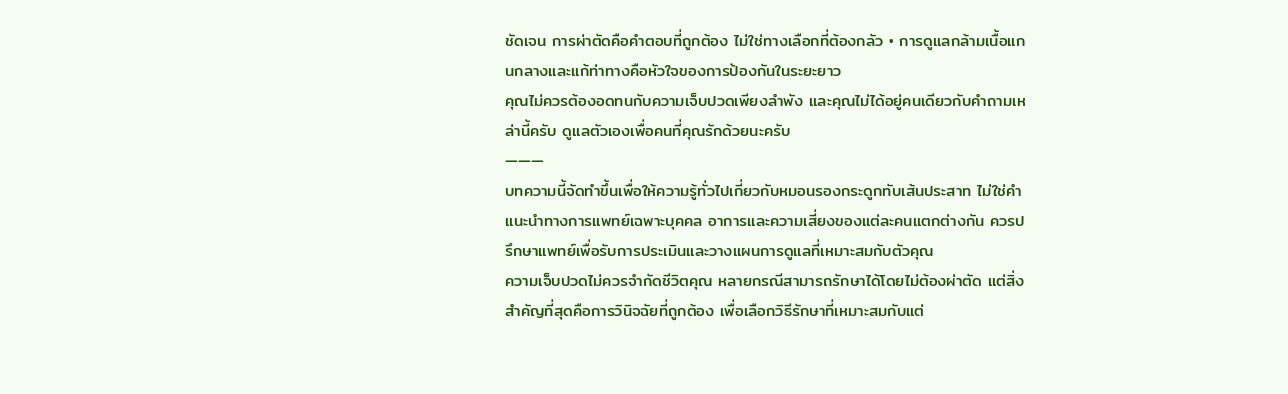ชัดเจน การผ่าตัดคือคำตอบที่ถูกต้อง ไม่ใช่ทางเลือกที่ต้องกลัว • การดูแลกล้ามเนื้อแกนกลางและแก้ท่าทางคือหัวใจของการป้องกันในระยะยาว
คุณไม่ควรต้องอดทนกับความเจ็บปวดเพียงลำพัง และคุณไม่ได้อยู่คนเดียวกับคำถามเหล่านี้ครับ ดูแลตัวเองเพื่อคนที่คุณรักด้วยนะครับ
―――
บทความนี้จัดทำขึ้นเพื่อให้ความรู้ทั่วไปเกี่ยวกับหมอนรองกระดูกทับเส้นประสาท ไม่ใช่คำแนะนำทางการแพทย์เฉพาะบุคคล อาการและความเสี่ยงของแต่ละคนแตกต่างกัน ควรปรึกษาแพทย์เพื่อรับการประเมินและวางแผนการดูแลที่เหมาะสมกับตัวคุณ
ความเจ็บปวดไม่ควรจำกัดชีวิตคุณ หลายกรณีสามารถรักษาได้โดยไม่ต้องผ่าตัด แต่สิ่งสำคัญที่สุดคือการวินิจฉัยที่ถูกต้อง เพื่อเลือกวิธีรักษาที่เหมาะสมกับแต่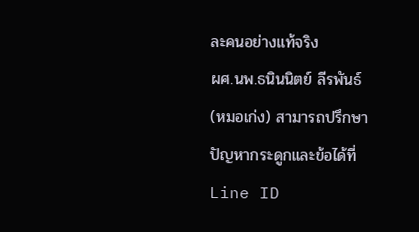ละคนอย่างแท้จริง
ผศ.นพ.ธนินนิตย์ ลีรพันธ์ (หมอเก่ง) สามารถปรึกษาปัญหากระดูกและข้อได้ที่ Line ID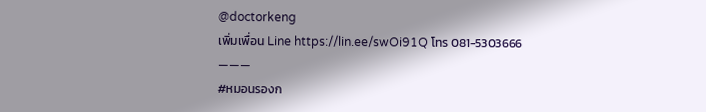@doctorkeng
เพิ่มเพื่อน Line https://lin.ee/swOi91Q โทร 081-5303666
―――
#หมอนรองก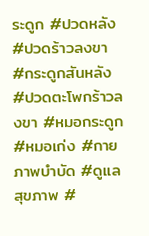ระดูก #ปวดหลัง #ปวดร้าวลงขา #กระดูกสันหลัง #ปวดตะโพกร้าวลงขา #หมอกระดูก #หมอเก่ง #กายภาพบำบัด #ดูแลสุขภาพ #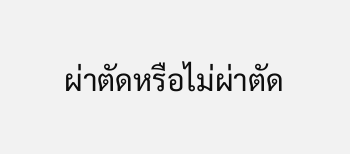ผ่าตัดหรือไม่ผ่าตัด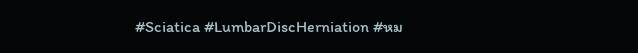#Sciatica #LumbarDiscHerniation #หม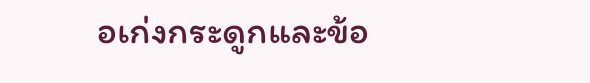อเก่งกระดูกและข้อ